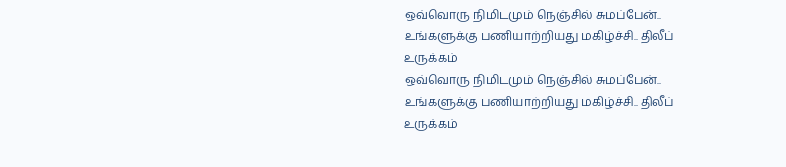ஒவ்வொரு நிமிடமும் நெஞ்சில் சுமப்பேன்.. உங்களுக்கு பணியாற்றியது மகிழ்ச்சி.. திலீப் உருக்கம்
ஒவ்வொரு நிமிடமும் நெஞ்சில் சுமப்பேன்.. உங்களுக்கு பணியாற்றியது மகிழ்ச்சி.. திலீப் உருக்கம்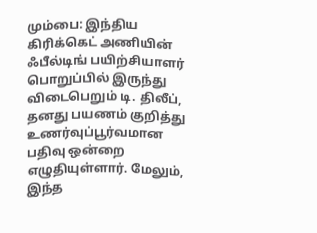மும்பை: இந்திய கிரிக்கெட் அணியின் ஃபீல்டிங் பயிற்சியாளர் பொறுப்பில் இருந்து விடைபெறும் டி. திலீப், தனது பயணம் குறித்து உணர்வுப்பூர்வமான பதிவு ஒன்றை எழுதியுள்ளார். மேலும், இந்த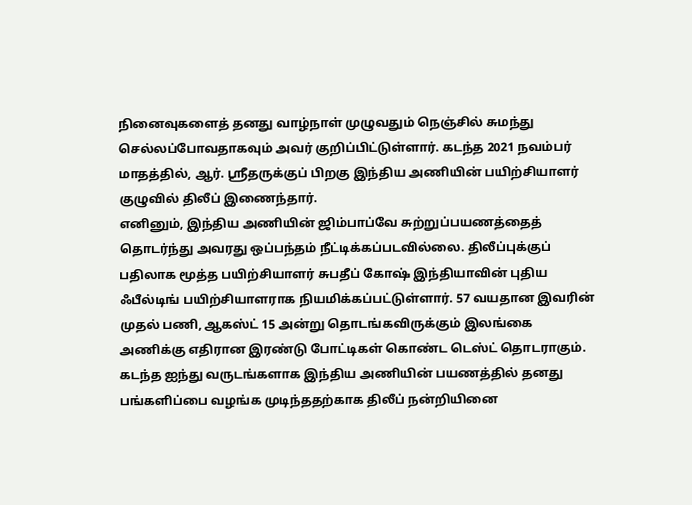நினைவுகளைத் தனது வாழ்நாள் முழுவதும் நெஞ்சில் சுமந்து செல்லப்போவதாகவும் அவர் குறிப்பிட்டுள்ளார். கடந்த 2021 நவம்பர் மாதத்தில், ஆர். ஸ்ரீதருக்குப் பிறகு இந்திய அணியின் பயிற்சியாளர் குழுவில் திலீப் இணைந்தார்.
எனினும், இந்திய அணியின் ஜிம்பாப்வே சுற்றுப்பயணத்தைத் தொடர்ந்து அவரது ஒப்பந்தம் நீட்டிக்கப்படவில்லை. திலீப்புக்குப் பதிலாக மூத்த பயிற்சியாளர் சுபதீப் கோஷ் இந்தியாவின் புதிய ஃபீல்டிங் பயிற்சியாளராக நியமிக்கப்பட்டுள்ளார். 57 வயதான இவரின் முதல் பணி, ஆகஸ்ட் 15 அன்று தொடங்கவிருக்கும் இலங்கை அணிக்கு எதிரான இரண்டு போட்டிகள் கொண்ட டெஸ்ட் தொடராகும்.
கடந்த ஐந்து வருடங்களாக இந்திய அணியின் பயணத்தில் தனது பங்களிப்பை வழங்க முடிந்ததற்காக திலீப் நன்றியினை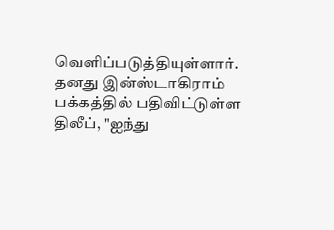வெளிப்படுத்தியுள்ளார். தனது இன்ஸ்டாகிராம் பக்கத்தில் பதிவிட்டுள்ள திலீப், "ஐந்து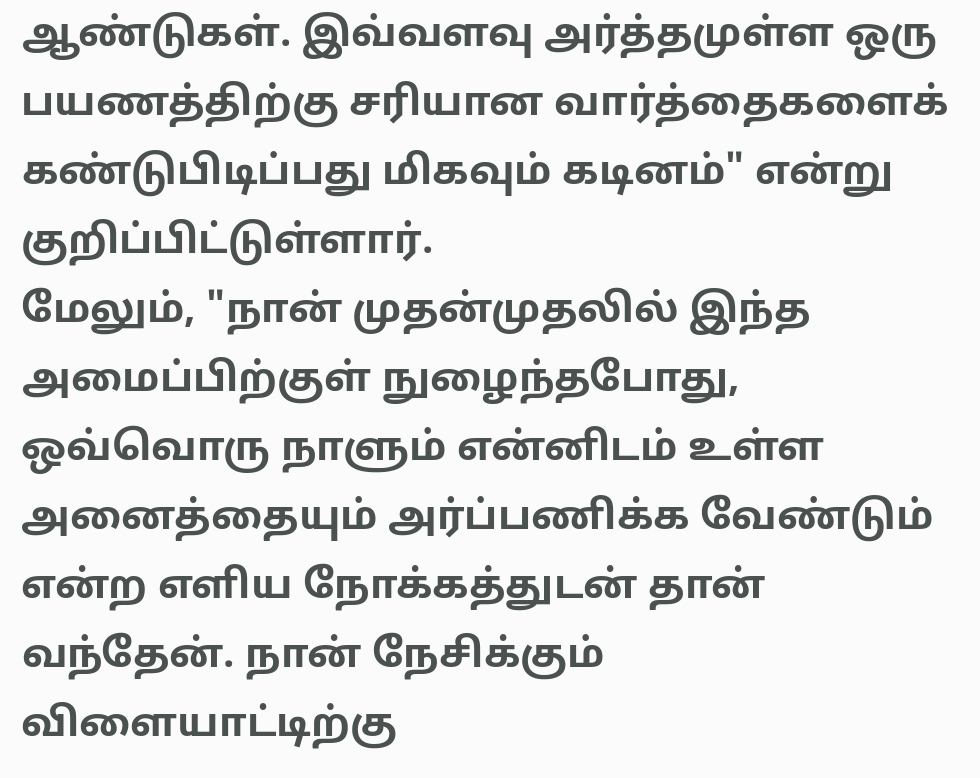ஆண்டுகள். இவ்வளவு அர்த்தமுள்ள ஒரு பயணத்திற்கு சரியான வார்த்தைகளைக் கண்டுபிடிப்பது மிகவும் கடினம்" என்று குறிப்பிட்டுள்ளார்.
மேலும், "நான் முதன்முதலில் இந்த அமைப்பிற்குள் நுழைந்தபோது, ஒவ்வொரு நாளும் என்னிடம் உள்ள அனைத்தையும் அர்ப்பணிக்க வேண்டும் என்ற எளிய நோக்கத்துடன் தான் வந்தேன். நான் நேசிக்கும் விளையாட்டிற்கு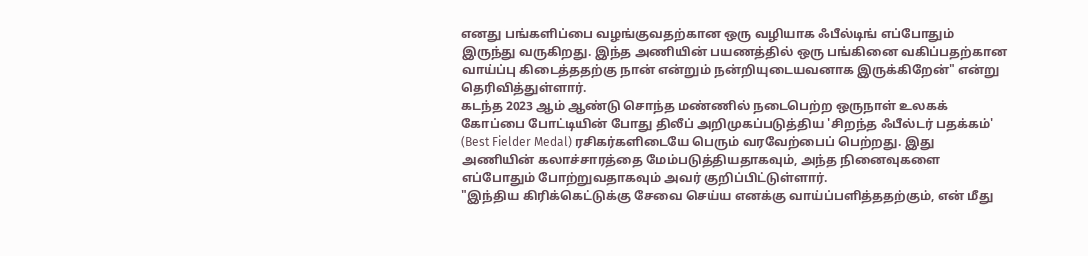எனது பங்களிப்பை வழங்குவதற்கான ஒரு வழியாக ஃபீல்டிங் எப்போதும் இருந்து வருகிறது. இந்த அணியின் பயணத்தில் ஒரு பங்கினை வகிப்பதற்கான வாய்ப்பு கிடைத்ததற்கு நான் என்றும் நன்றியுடையவனாக இருக்கிறேன்" என்று தெரிவித்துள்ளார்.
கடந்த 2023 ஆம் ஆண்டு சொந்த மண்ணில் நடைபெற்ற ஒருநாள் உலகக் கோப்பை போட்டியின் போது திலீப் அறிமுகப்படுத்திய 'சிறந்த ஃபீல்டர் பதக்கம்' (Best Fielder Medal) ரசிகர்களிடையே பெரும் வரவேற்பைப் பெற்றது. இது அணியின் கலாச்சாரத்தை மேம்படுத்தியதாகவும், அந்த நினைவுகளை எப்போதும் போற்றுவதாகவும் அவர் குறிப்பிட்டுள்ளார்.
"இந்திய கிரிக்கெட்டுக்கு சேவை செய்ய எனக்கு வாய்ப்பளித்ததற்கும், என் மீது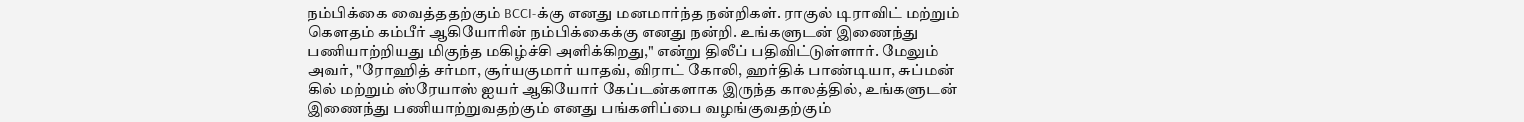நம்பிக்கை வைத்ததற்கும் BCCI-க்கு எனது மனமார்ந்த நன்றிகள். ராகுல் டிராவிட் மற்றும் கௌதம் கம்பீர் ஆகியோரின் நம்பிக்கைக்கு எனது நன்றி. உங்களுடன் இணைந்து பணியாற்றியது மிகுந்த மகிழ்ச்சி அளிக்கிறது," என்று திலீப் பதிவிட்டுள்ளார். மேலும் அவர், "ரோஹித் சர்மா, சூர்யகுமார் யாதவ், விராட் கோலி, ஹர்திக் பாண்டியா, சுப்மன் கில் மற்றும் ஸ்ரேயாஸ் ஐயர் ஆகியோர் கேப்டன்களாக இருந்த காலத்தில், உங்களுடன் இணைந்து பணியாற்றுவதற்கும் எனது பங்களிப்பை வழங்குவதற்கும்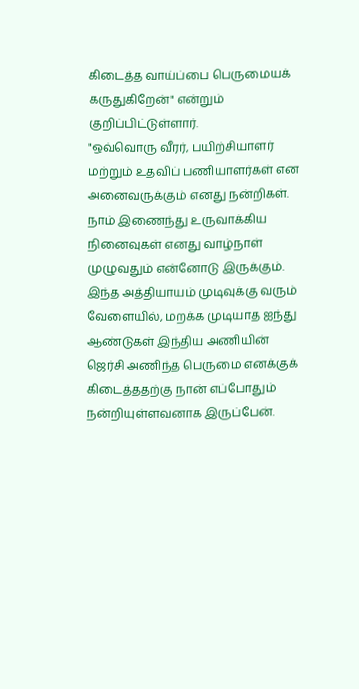கிடைத்த வாய்ப்பை பெருமையக் கருதுகிறேன்" என்றும் குறிப்பிட்டுள்ளார்.
"ஒவ்வொரு வீரர், பயிற்சியாளர் மற்றும் உதவிப் பணியாளர்கள் என அனைவருக்கும் எனது நன்றிகள். நாம் இணைந்து உருவாக்கிய நினைவுகள் எனது வாழ்நாள் முழுவதும் என்னோடு இருக்கும். இந்த அத்தியாயம் முடிவுக்கு வரும் வேளையில், மறக்க முடியாத ஐந்து ஆண்டுகள் இந்திய அணியின் ஜெர்சி அணிந்த பெருமை எனக்குக் கிடைத்ததற்கு நான் எப்போதும் நன்றியுள்ளவனாக இருப்பேன்.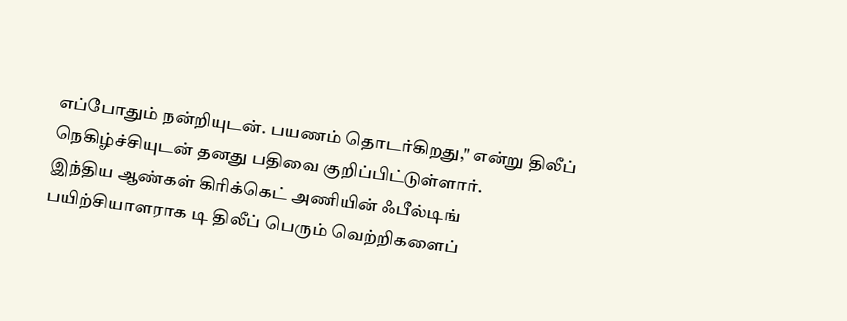எப்போதும் நன்றியுடன். பயணம் தொடர்கிறது," என்று திலீப் நெகிழ்ச்சியுடன் தனது பதிவை குறிப்பிட்டுள்ளார்.
இந்திய ஆண்கள் கிரிக்கெட் அணியின் ஃபீல்டிங் பயிற்சியாளராக டி திலீப் பெரும் வெற்றிகளைப்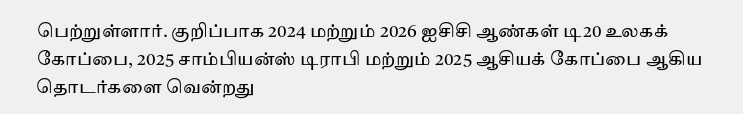பெற்றுள்ளார். குறிப்பாக 2024 மற்றும் 2026 ஐசிசி ஆண்கள் டி20 உலகக் கோப்பை, 2025 சாம்பியன்ஸ் டிராபி மற்றும் 2025 ஆசியக் கோப்பை ஆகிய தொடர்களை வென்றது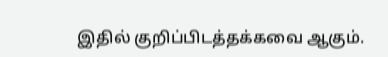இதில் குறிப்பிடத்தக்கவை ஆகும்.